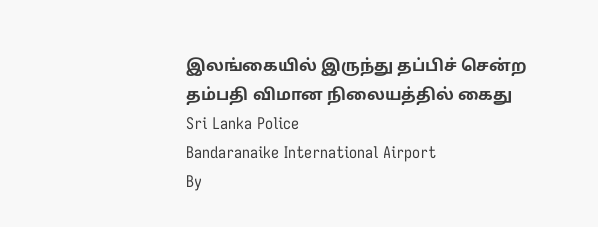இலங்கையில் இருந்து தப்பிச் சென்ற தம்பதி விமான நிலையத்தில் கைது
Sri Lanka Police
Bandaranaike International Airport
By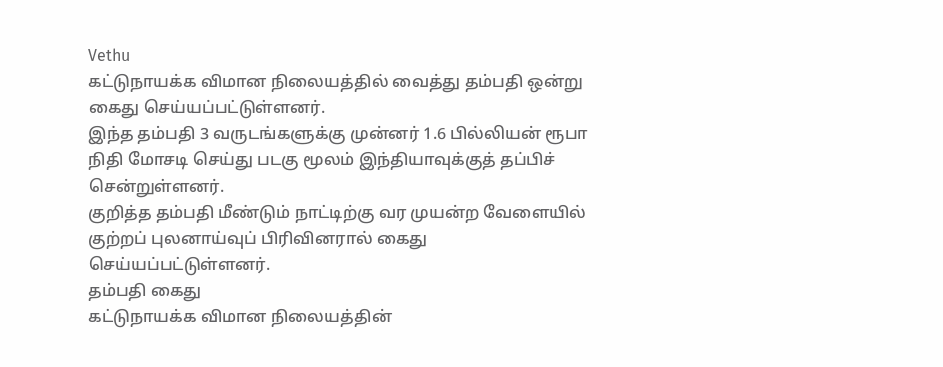Vethu
கட்டுநாயக்க விமான நிலையத்தில் வைத்து தம்பதி ஒன்று கைது செய்யப்பட்டுள்ளனர்.
இந்த தம்பதி 3 வருடங்களுக்கு முன்னர் 1.6 பில்லியன் ரூபா நிதி மோசடி செய்து படகு மூலம் இந்தியாவுக்குத் தப்பிச் சென்றுள்ளனர்.
குறித்த தம்பதி மீண்டும் நாட்டிற்கு வர முயன்ற வேளையில் குற்றப் புலனாய்வுப் பிரிவினரால் கைது செய்யப்பட்டுள்ளனர்.
தம்பதி கைது
கட்டுநாயக்க விமான நிலையத்தின்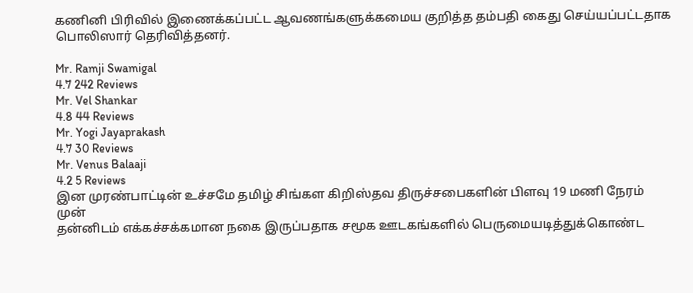கணினி பிரிவில் இணைக்கப்பட்ட ஆவணங்களுக்கமைய குறித்த தம்பதி கைது செய்யப்பட்டதாக பொலிஸார் தெரிவித்தனர்.

Mr. Ramji Swamigal
4.7 242 Reviews
Mr. Vel Shankar
4.8 44 Reviews
Mr. Yogi Jayaprakash
4.7 30 Reviews
Mr. Venus Balaaji
4.2 5 Reviews
இன முரண்பாட்டின் உச்சமே தமிழ் சிங்கள கிறிஸ்தவ திருச்சபைகளின் பிளவு 19 மணி நேரம் முன்
தன்னிடம் எக்கச்சக்கமான நகை இருப்பதாக சமூக ஊடகங்களில் பெருமையடித்துக்கொண்ட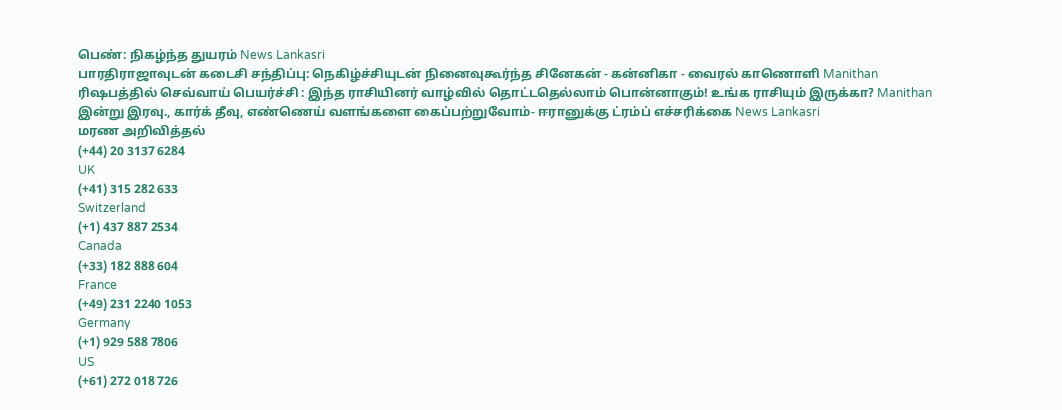பெண்: நிகழ்ந்த துயரம் News Lankasri
பாரதிராஜாவுடன் கடைசி சந்திப்பு: நெகிழ்ச்சியுடன் நினைவுகூர்ந்த சினேகன் - கன்னிகா - வைரல் காணொளி Manithan
ரிஷபத்தில் செவ்வாய் பெயர்ச்சி : இந்த ராசியினர் வாழ்வில் தொட்டதெல்லாம் பொன்னாகும்! உங்க ராசியும் இருக்கா? Manithan
இன்று இரவு., கார்க் தீவு, எண்ணெய் வளங்களை கைப்பற்றுவோம்- ஈரானுக்கு ட்ரம்ப் எச்சரிக்கை News Lankasri
மரண அறிவித்தல்
(+44) 20 3137 6284
UK
(+41) 315 282 633
Switzerland
(+1) 437 887 2534
Canada
(+33) 182 888 604
France
(+49) 231 2240 1053
Germany
(+1) 929 588 7806
US
(+61) 272 018 726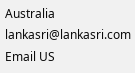Australia
lankasri@lankasri.com
Email US